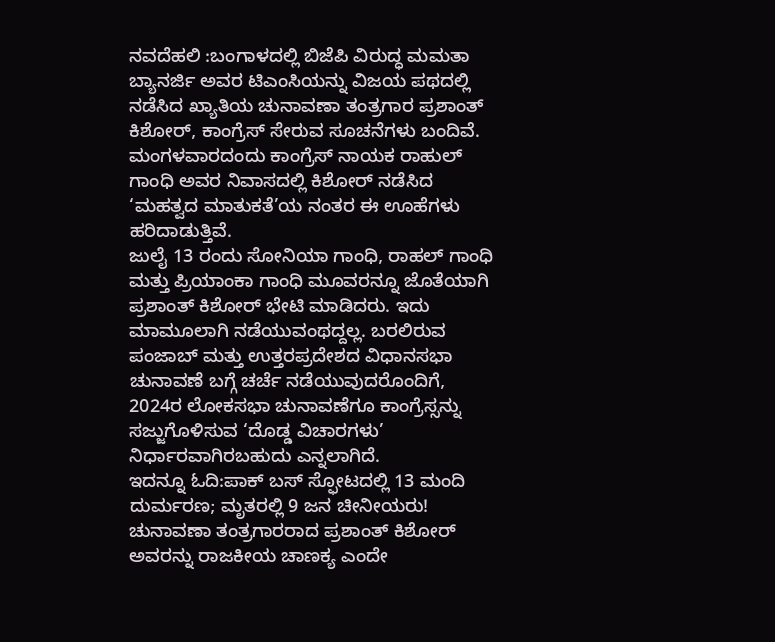ನವದೆಹಲಿ :ಬಂಗಾಳದಲ್ಲಿ ಬಿಜೆಪಿ ವಿರುದ್ಧ ಮಮತಾ ಬ್ಯಾನರ್ಜಿ ಅವರ ಟಿಎಂಸಿಯನ್ನು ವಿಜಯ ಪಥದಲ್ಲಿ ನಡೆಸಿದ ಖ್ಯಾತಿಯ ಚುನಾವಣಾ ತಂತ್ರಗಾರ ಪ್ರಶಾಂತ್ ಕಿಶೋರ್, ಕಾಂಗ್ರೆಸ್ ಸೇರುವ ಸೂಚನೆಗಳು ಬಂದಿವೆ. ಮಂಗಳವಾರದಂದು ಕಾಂಗ್ರೆಸ್ ನಾಯಕ ರಾಹುಲ್ ಗಾಂಧಿ ಅವರ ನಿವಾಸದಲ್ಲಿ ಕಿಶೋರ್ ನಡೆಸಿದ ‘ಮಹತ್ವದ ಮಾತುಕತೆ’ಯ ನಂತರ ಈ ಊಹೆಗಳು ಹರಿದಾಡುತ್ತಿವೆ.
ಜುಲೈ 13 ರಂದು ಸೋನಿಯಾ ಗಾಂಧಿ, ರಾಹಲ್ ಗಾಂಧಿ ಮತ್ತು ಪ್ರಿಯಾಂಕಾ ಗಾಂಧಿ ಮೂವರನ್ನೂ ಜೊತೆಯಾಗಿ ಪ್ರಶಾಂತ್ ಕಿಶೋರ್ ಭೇಟಿ ಮಾಡಿದರು. ಇದು ಮಾಮೂಲಾಗಿ ನಡೆಯುವಂಥದ್ದಲ್ಲ. ಬರಲಿರುವ ಪಂಜಾಬ್ ಮತ್ತು ಉತ್ತರಪ್ರದೇಶದ ವಿಧಾನಸಭಾ ಚುನಾವಣೆ ಬಗ್ಗೆ ಚರ್ಚೆ ನಡೆಯುವುದರೊಂದಿಗೆ, 2024ರ ಲೋಕಸಭಾ ಚುನಾವಣೆಗೂ ಕಾಂಗ್ರೆಸ್ಸನ್ನು ಸಜ್ಜುಗೊಳಿಸುವ ‘ದೊಡ್ಡ ವಿಚಾರಗಳು’ ನಿರ್ಧಾರವಾಗಿರಬಹುದು ಎನ್ನಲಾಗಿದೆ.
ಇದನ್ನೂ ಓದಿ:ಪಾಕ್ ಬಸ್ ಸ್ಫೋಟದಲ್ಲಿ 13 ಮಂದಿ ದುರ್ಮರಣ; ಮೃತರಲ್ಲಿ 9 ಜನ ಚೀನೀಯರು!
ಚುನಾವಣಾ ತಂತ್ರಗಾರರಾದ ಪ್ರಶಾಂತ್ ಕಿಶೋರ್ ಅವರನ್ನು ರಾಜಕೀಯ ಚಾಣಕ್ಯ ಎಂದೇ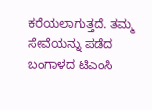ಕರೆಯಲಾಗುತ್ತದೆ. ತಮ್ಮ ಸೇವೆಯನ್ನು ಪಡೆದ ಬಂಗಾಳದ ಟಿಎಂಸಿ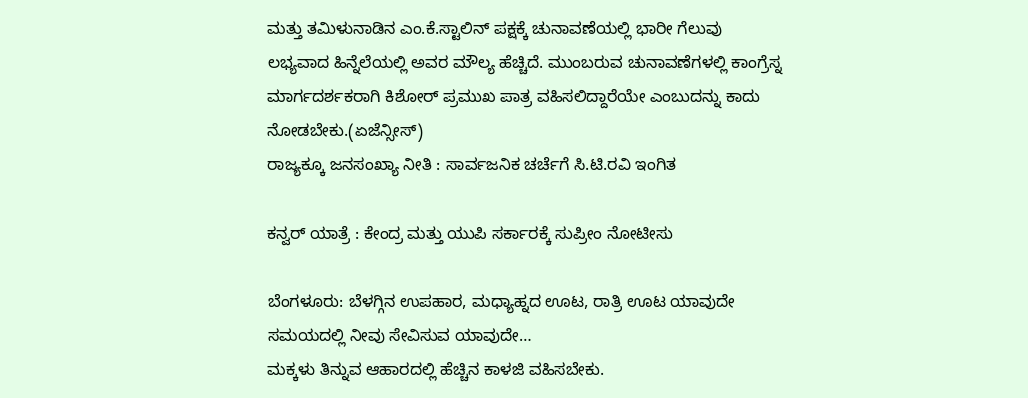ಮತ್ತು ತಮಿಳುನಾಡಿನ ಎಂ.ಕೆ.ಸ್ಟಾಲಿನ್ ಪಕ್ಷಕ್ಕೆ ಚುನಾವಣೆಯಲ್ಲಿ ಭಾರೀ ಗೆಲುವು ಲಭ್ಯವಾದ ಹಿನ್ನೆಲೆಯಲ್ಲಿ ಅವರ ಮೌಲ್ಯ ಹೆಚ್ಚಿದೆ. ಮುಂಬರುವ ಚುನಾವಣೆಗಳಲ್ಲಿ ಕಾಂಗ್ರೆಸ್ನ ಮಾರ್ಗದರ್ಶಕರಾಗಿ ಕಿಶೋರ್ ಪ್ರಮುಖ ಪಾತ್ರ ವಹಿಸಲಿದ್ದಾರೆಯೇ ಎಂಬುದನ್ನು ಕಾದು ನೋಡಬೇಕು.(ಏಜೆನ್ಸೀಸ್)
ರಾಜ್ಯಕ್ಕೂ ಜನಸಂಖ್ಯಾ ನೀತಿ : ಸಾರ್ವಜನಿಕ ಚರ್ಚೆಗೆ ಸಿ.ಟಿ.ರವಿ ಇಂಗಿತ

ಕನ್ವರ್ ಯಾತ್ರೆ : ಕೇಂದ್ರ ಮತ್ತು ಯುಪಿ ಸರ್ಕಾರಕ್ಕೆ ಸುಪ್ರೀಂ ನೋಟೀಸು

ಬೆಂಗಳೂರು: ಬೆಳಗ್ಗಿನ ಉಪಹಾರ, ಮಧ್ಯಾಹ್ನದ ಊಟ, ರಾತ್ರಿ ಊಟ ಯಾವುದೇ ಸಮಯದಲ್ಲಿ ನೀವು ಸೇವಿಸುವ ಯಾವುದೇ…
ಮಕ್ಕಳು ತಿನ್ನುವ ಆಹಾರದಲ್ಲಿ ಹೆಚ್ಚಿನ ಕಾಳಜಿ ವಹಿಸಬೇಕು.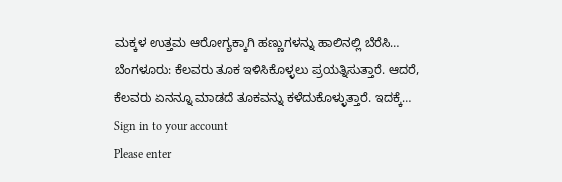ಮಕ್ಕಳ ಉತ್ತಮ ಆರೋಗ್ಯಕ್ಕಾಗಿ ಹಣ್ಣುಗಳನ್ನು ಹಾಲಿನಲ್ಲಿ ಬೆರೆಸಿ…
ಬೆಂಗಳೂರು: ಕೆಲವರು ತೂಕ ಇಳಿಸಿಕೊಳ್ಳಲು ಪ್ರಯತ್ನಿಸುತ್ತಾರೆ. ಆದರೆ, ಕೆಲವರು ಏನನ್ನೂ ಮಾಡದೆ ತೂಕವನ್ನು ಕಳೆದುಕೊಳ್ಳುತ್ತಾರೆ. ಇದಕ್ಕೆ…
Sign in to your account
Please enter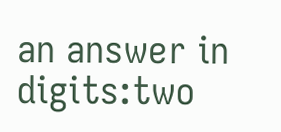an answer in digits:two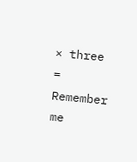× three =
Remember me